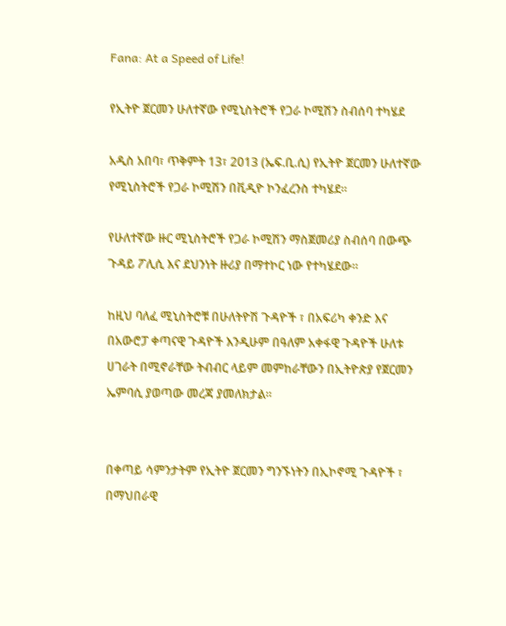Fana: At a Speed of Life!

የኢትዮ ጀርመን ሁለተኛው የሚኒስትሮች የጋራ ኮሚሽን ስብሰባ ተካሄደ

አዲስ አበባ፣ ጥቅምት 13፣ 2013 (ኤፍ.ቢ.ሲ) የኢትዮ ጀርመን ሁለተኛው  የሚኒስትሮች የጋራ ኮሚሽን በቪዲዮ ኮንፈረንስ ተካሄደ።

የሁለተኛው ዙር ሚኒስትሮች የጋራ ኮሚሽን ማስጀመሪያ ስብሰባ በውጭ ጉዳይ ፖሊሲ እና ደህንነት ዙሪያ በማተኮር ነው የተካሄደው።

ከዚህ ባለፈ ሚኒስትሮቹ በሁለትዮሽ ጉዳዮች ፣ በአፍሪካ ቀንድ እና በአውሮፓ ቀጣናዊ ጉዳዮች እንዲሁም በዓለም አቀፋዊ ጉዳዮች ሁለቱ ሀገራት በሚኖራቸው ትብብር ላይም መምከራቸውን በኢትዮጵያ የጀርመን ኤምባሲ ያወጣው መረጃ ያመለክታል።


በቀጣይ ሳምንታትም የኢትዮ ጀርመን ግንኙነትን በኢኮኖሚ ጉዳዮች ፣ በማህበራዊ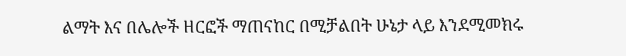ልማት እና በሌሎች ዘርፎች ማጠናከር በሚቻልበት ሁኔታ ላይ እንደሚመክሩ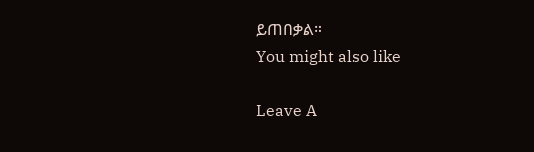ይጠበቃል።
You might also like

Leave A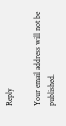Reply

Your email address will not be published.